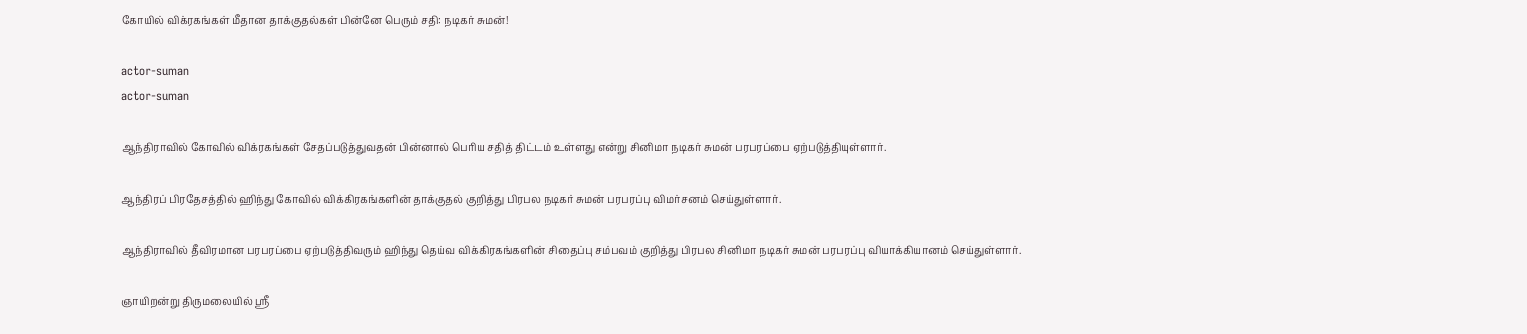கோயில் விக்ரகங்கள் மீதான தாக்குதல்கள் பின்னே பெரும் சதி: நடிகர் சுமன்!

actor-suman
actor-suman

ஆந்திராவில் கோவில் விக்ரகங்கள் சேதப்படுத்துவதன் பின்னால் பெரிய சதித் திட்டம் உள்ளது என்று சினிமா நடிகர் சுமன் பரபரப்பை ஏற்படுத்தியுள்ளார்.

ஆந்திரப் பிரதேசத்தில் ஹிந்து கோவில் விக்கிரகங்களின் தாக்குதல் குறித்து பிரபல நடிகர் சுமன் பரபரப்பு விமர்சனம் செய்துள்ளார்.

ஆந்திராவில் தீவிரமான பரபரப்பை ஏற்படுத்திவரும் ஹிந்து தெய்வ விக்கிரகங்களின் சிதைப்பு சம்பவம் குறித்து பிரபல சினிமா நடிகர் சுமன் பரபரப்பு வியாக்கியானம் செய்துள்ளார்.

ஞாயிறன்று திருமலையில் ஸ்ரீ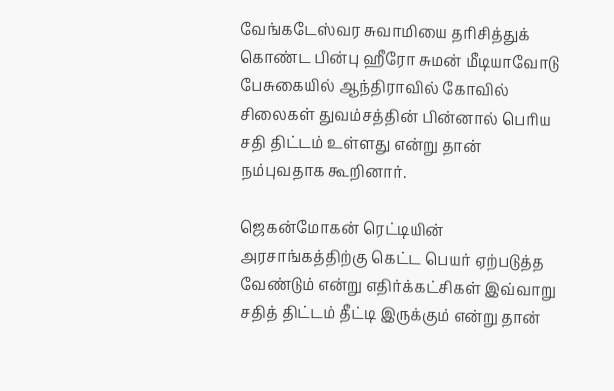வேங்கடேஸ்வர சுவாமியை தரிசித்துக் கொண்ட பின்பு ஹீரோ சுமன் மீடியாவோடு பேசுகையில் ஆந்திராவில் கோவில் சிலைகள் துவம்சத்தின் பின்னால் பெரிய சதி திட்டம் உள்ளது என்று தான் நம்புவதாக கூறினார்.

ஜெகன்மோகன் ரெட்டியின் அரசாங்கத்திற்கு கெட்ட பெயர் ஏற்படுத்த வேண்டும் என்று எதிர்க்கட்சிகள் இவ்வாறு சதித் திட்டம் தீட்டி இருக்கும் என்று தான்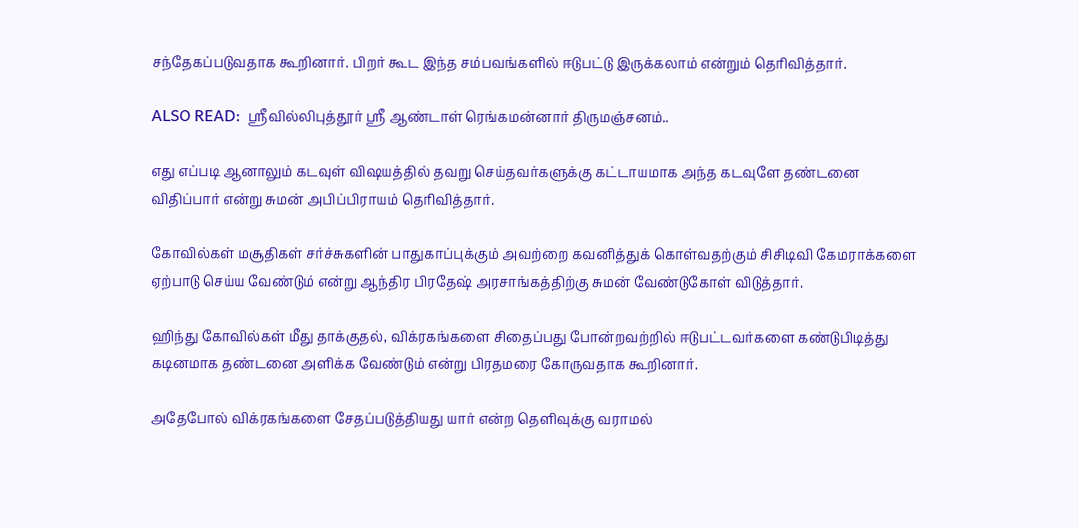சந்தேகப்படுவதாக கூறினார். பிறர் கூட இந்த சம்பவங்களில் ஈடுபட்டு இருக்கலாம் என்றும் தெரிவித்தார்.

ALSO READ:  ஶ்ரீவில்லிபுத்தூர் ஶ்ரீ ஆண்டாள் ரெங்கமன்னார் திருமஞ்சனம்..

எது எப்படி ஆனாலும் கடவுள் விஷயத்தில் தவறு செய்தவர்களுக்கு கட்டாயமாக அந்த கடவுளே தண்டனை விதிப்பார் என்று சுமன் அபிப்பிராயம் தெரிவித்தார்.

கோவில்கள் மசூதிகள் சர்ச்சுகளின் பாதுகாப்புக்கும் அவற்றை கவனித்துக் கொள்வதற்கும் சிசிடிவி கேமராக்களை ஏற்பாடு செய்ய வேண்டும் என்று ஆந்திர பிரதேஷ் அரசாங்கத்திற்கு சுமன் வேண்டுகோள் விடுத்தார்.

ஹிந்து கோவில்கள் மீது தாக்குதல், விக்ரகங்களை சிதைப்பது போன்றவற்றில் ஈடுபட்டவர்களை கண்டுபிடித்து கடினமாக தண்டனை அளிக்க வேண்டும் என்று பிரதமரை கோருவதாக கூறினார்.

அதேபோல் விக்ரகங்களை சேதப்படுத்தியது யார் என்ற தெளிவுக்கு வராமல்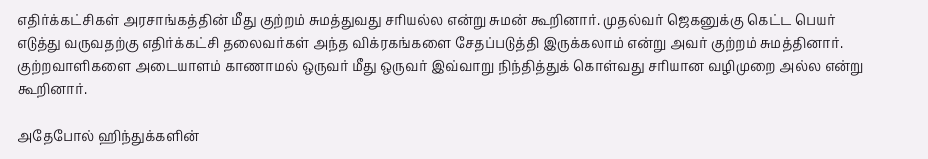எதிர்க்கட்சிகள் அரசாங்கத்தின் மீது குற்றம் சுமத்துவது சரியல்ல என்று சுமன் கூறினார். முதல்வர் ஜெகனுக்கு கெட்ட பெயர் எடுத்து வருவதற்கு எதிர்க்கட்சி தலைவர்கள் அந்த விக்ரகங்களை சேதப்படுத்தி இருக்கலாம் என்று அவர் குற்றம் சுமத்தினார். குற்றவாளிகளை அடையாளம் காணாமல் ஒருவர் மீது ஒருவர் இவ்வாறு நிந்தித்துக் கொள்வது சரியான வழிமுறை அல்ல என்று கூறினார்.

அதேபோல் ஹிந்துக்களின்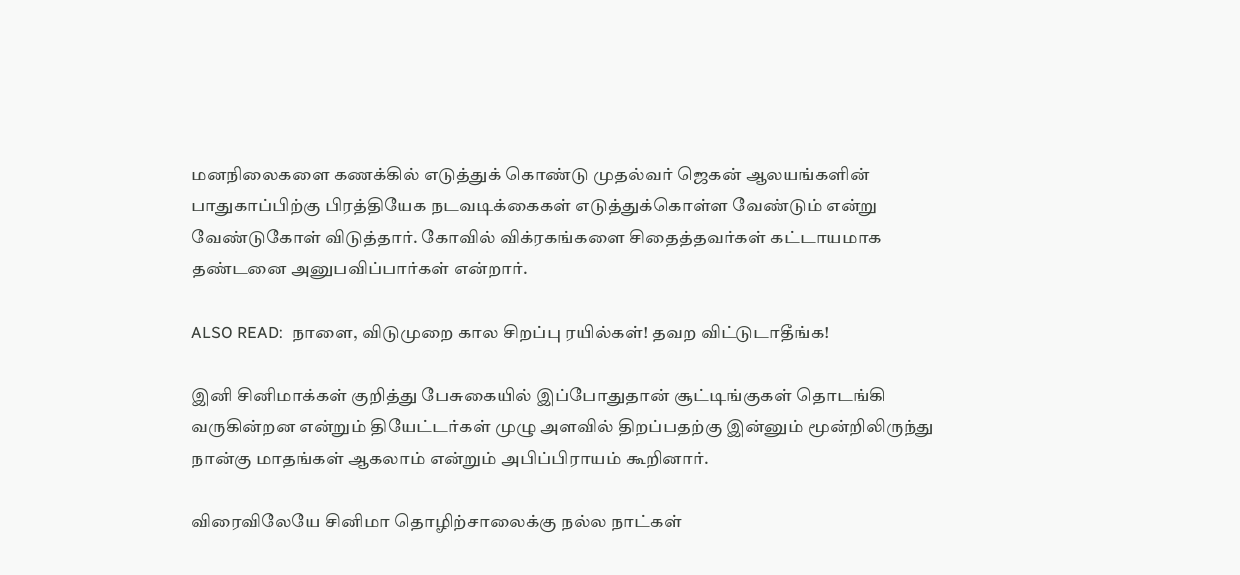மனநிலைகளை கணக்கில் எடுத்துக் கொண்டு முதல்வர் ஜெகன் ஆலயங்களின் பாதுகாப்பிற்கு பிரத்தியேக நடவடிக்கைகள் எடுத்துக்கொள்ள வேண்டும் என்று வேண்டுகோள் விடுத்தார். கோவில் விக்ரகங்களை சிதைத்தவர்கள் கட்டாயமாக தண்டனை அனுபவிப்பார்கள் என்றார்.

ALSO READ:  நாளை, விடுமுறை கால சிறப்பு ரயில்கள்! தவற விட்டுடாதீங்க!

இனி சினிமாக்கள் குறித்து பேசுகையில் இப்போதுதான் சூட்டிங்குகள் தொடங்கி வருகின்றன என்றும் தியேட்டர்கள் முழு அளவில் திறப்பதற்கு இன்னும் மூன்றிலிருந்து நான்கு மாதங்கள் ஆகலாம் என்றும் அபிப்பிராயம் கூறினார்.

விரைவிலேயே சினிமா தொழிற்சாலைக்கு நல்ல நாட்கள்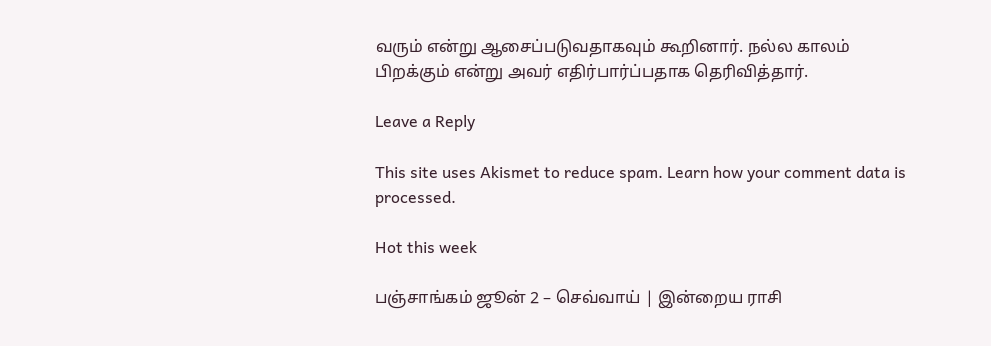வரும் என்று ஆசைப்படுவதாகவும் கூறினார். நல்ல காலம் பிறக்கும் என்று அவர் எதிர்பார்ப்பதாக தெரிவித்தார்.

Leave a Reply

This site uses Akismet to reduce spam. Learn how your comment data is processed.

Hot this week

பஞ்சாங்கம் ஜூன் 2 – செவ்வாய் | இன்றைய ராசி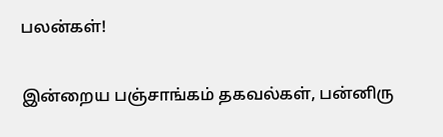பலன்கள்!

இன்றைய பஞ்சாங்கம் தகவல்கள், பன்னிரு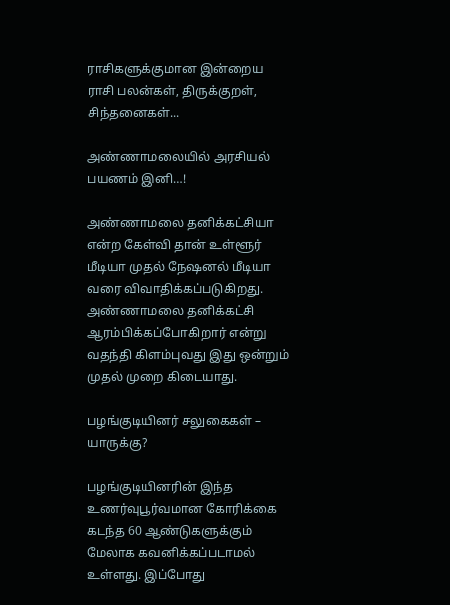ராசிகளுக்குமான இன்றைய ராசி பலன்கள், திருக்குறள், சிந்தனைகள்...

அண்ணாமலையில் அரசியல் பயணம் இனி…!

அண்ணாமலை தனிக்கட்சியா என்ற கேள்வி தான் உள்ளூர் மீடியா முதல் நேஷனல் மீடியா வரை விவாதிக்கப்படுகிறது. அண்ணாமலை தனிக்கட்சி ஆரம்பிக்கப்போகிறார் என்று வதந்தி கிளம்புவது இது ஒன்றும் முதல் முறை கிடையாது.

பழங்குடியினர் சலுகைகள் – யாருக்கு?

பழங்குடியினரின் இந்த உணர்வுபூர்வமான கோரிக்கை கடந்த 60 ஆண்டுகளுக்கும் மேலாக கவனிக்கப்படாமல் உள்ளது. இப்போது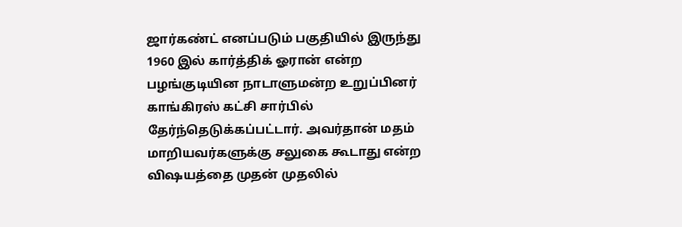ஜார்கண்ட் எனப்படும் பகுதியில் இருந்து 1960 இல் கார்த்திக் ஓரான் என்ற பழங்குடியின நாடாளுமன்ற உறுப்பினர் காங்கிரஸ் கட்சி சார்பில் தேர்ந்தெடுக்கப்பட்டார். அவர்தான் மதம் மாறியவர்களுக்கு சலுகை கூடாது என்ற விஷயத்தை முதன் முதலில்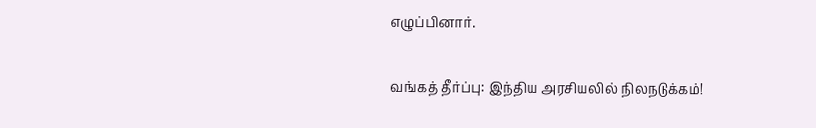எழுப்பினார்.

வங்கத் தீர்ப்பு: இந்திய அரசியலில் நிலநடுக்கம்!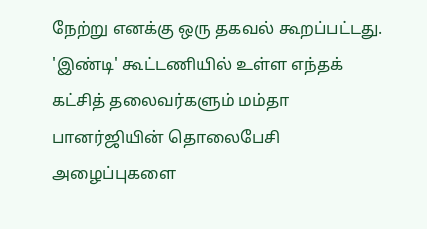நேற்று எனக்கு ஒரு தகவல் கூறப்பட்டது. 'இண்டி' கூட்டணியில் உள்ள எந்தக் கட்சித் தலைவர்களும் மம்தா பானர்ஜியின் தொலைபேசி அழைப்புகளை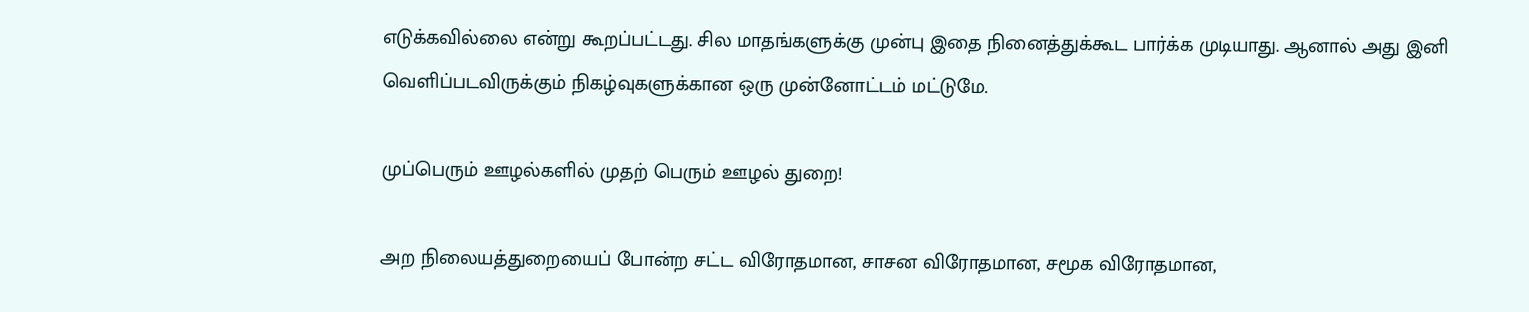எடுக்கவில்லை என்று கூறப்பட்டது. சில மாதங்களுக்கு முன்பு இதை நினைத்துக்கூட பார்க்க முடியாது. ஆனால் அது இனி வெளிப்படவிருக்கும் நிகழ்வுகளுக்கான ஒரு முன்னோட்டம் மட்டுமே.

முப்பெரும் ஊழல்களில் முதற் பெரும் ஊழல் துறை!

அற நிலையத்துறையைப் போன்ற சட்ட விரோதமான, சாசன விரோதமான, சமூக விரோதமான,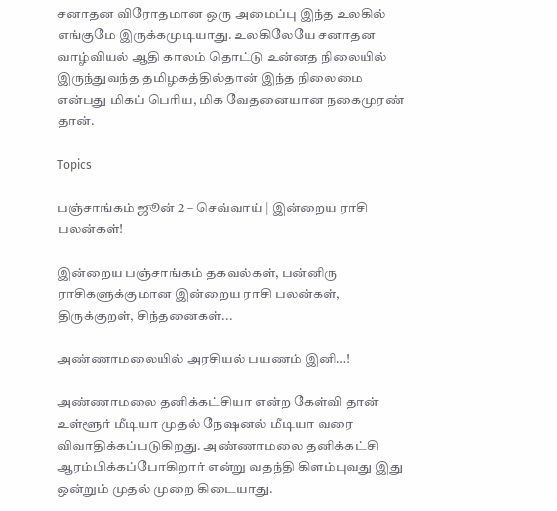சனாதன விரோதமான ஒரு அமைப்பு இந்த உலகில் எங்குமே இருக்கமுடியாது. உலகிலேயே சனாதன வாழ்வியல் ஆதி காலம் தொட்டு உன்னத நிலையில் இருந்துவந்த தமிழகத்தில்தான் இந்த நிலைமை என்பது மிகப் பெரிய, மிக வேதனையான நகைமுரண் தான்.

Topics

பஞ்சாங்கம் ஜூன் 2 – செவ்வாய் | இன்றைய ராசி பலன்கள்!

இன்றைய பஞ்சாங்கம் தகவல்கள், பன்னிரு ராசிகளுக்குமான இன்றைய ராசி பலன்கள், திருக்குறள், சிந்தனைகள்...

அண்ணாமலையில் அரசியல் பயணம் இனி…!

அண்ணாமலை தனிக்கட்சியா என்ற கேள்வி தான் உள்ளூர் மீடியா முதல் நேஷனல் மீடியா வரை விவாதிக்கப்படுகிறது. அண்ணாமலை தனிக்கட்சி ஆரம்பிக்கப்போகிறார் என்று வதந்தி கிளம்புவது இது ஒன்றும் முதல் முறை கிடையாது.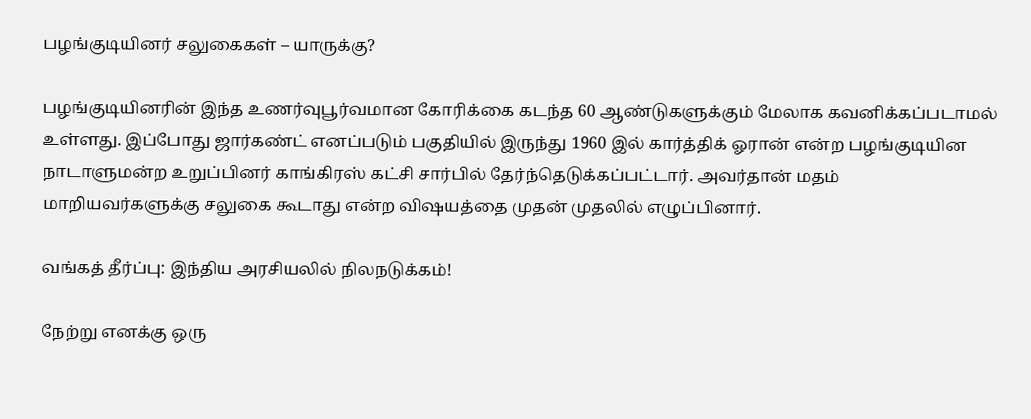பழங்குடியினர் சலுகைகள் – யாருக்கு?

பழங்குடியினரின் இந்த உணர்வுபூர்வமான கோரிக்கை கடந்த 60 ஆண்டுகளுக்கும் மேலாக கவனிக்கப்படாமல் உள்ளது. இப்போது ஜார்கண்ட் எனப்படும் பகுதியில் இருந்து 1960 இல் கார்த்திக் ஓரான் என்ற பழங்குடியின நாடாளுமன்ற உறுப்பினர் காங்கிரஸ் கட்சி சார்பில் தேர்ந்தெடுக்கப்பட்டார். அவர்தான் மதம் மாறியவர்களுக்கு சலுகை கூடாது என்ற விஷயத்தை முதன் முதலில் எழுப்பினார்.

வங்கத் தீர்ப்பு: இந்திய அரசியலில் நிலநடுக்கம்!

நேற்று எனக்கு ஒரு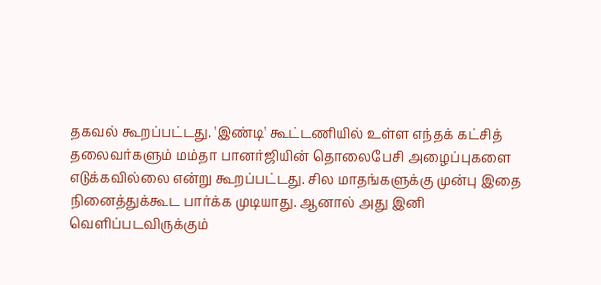தகவல் கூறப்பட்டது. 'இண்டி' கூட்டணியில் உள்ள எந்தக் கட்சித் தலைவர்களும் மம்தா பானர்ஜியின் தொலைபேசி அழைப்புகளை எடுக்கவில்லை என்று கூறப்பட்டது. சில மாதங்களுக்கு முன்பு இதை நினைத்துக்கூட பார்க்க முடியாது. ஆனால் அது இனி வெளிப்படவிருக்கும்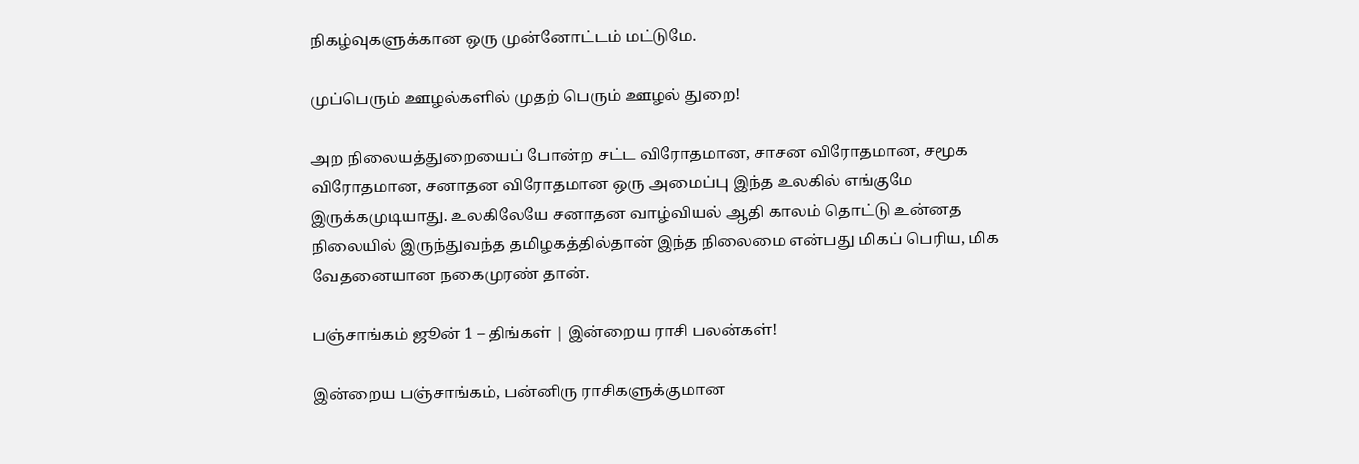நிகழ்வுகளுக்கான ஒரு முன்னோட்டம் மட்டுமே.

முப்பெரும் ஊழல்களில் முதற் பெரும் ஊழல் துறை!

அற நிலையத்துறையைப் போன்ற சட்ட விரோதமான, சாசன விரோதமான, சமூக விரோதமான, சனாதன விரோதமான ஒரு அமைப்பு இந்த உலகில் எங்குமே இருக்கமுடியாது. உலகிலேயே சனாதன வாழ்வியல் ஆதி காலம் தொட்டு உன்னத நிலையில் இருந்துவந்த தமிழகத்தில்தான் இந்த நிலைமை என்பது மிகப் பெரிய, மிக வேதனையான நகைமுரண் தான்.

பஞ்சாங்கம் ஜூன் 1 – திங்கள் | இன்றைய ராசி பலன்கள்!

இன்றைய பஞ்சாங்கம், பன்னிரு ராசிகளுக்குமான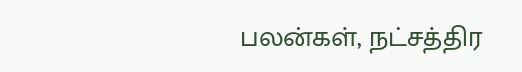பலன்கள், நட்சத்திர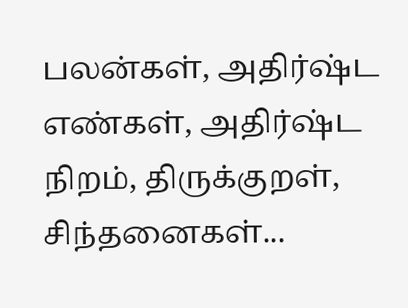பலன்கள், அதிர்ஷ்ட எண்கள், அதிர்ஷ்ட நிறம், திருக்குறள், சிந்தனைகள்...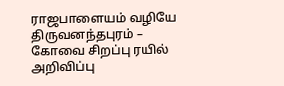ராஜபாளையம் வழியே திருவனந்தபுரம் – கோவை சிறப்பு ரயில் அறிவிப்பு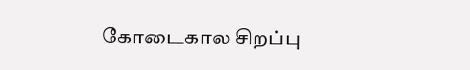கோடைகால சிறப்பு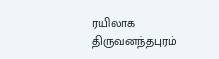ரயிலாக திருவனந்தபுரம்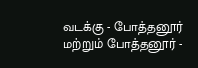வடக்கு - போத்தனூர் மற்றும் போத்தனூர் -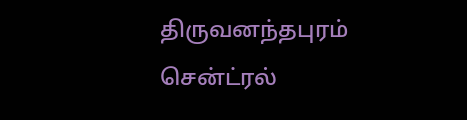திருவனந்தபுரம் சென்ட்ரல்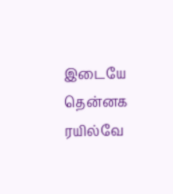இடையே தென்னக ரயில்வே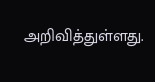அறிவித்துள்ளது.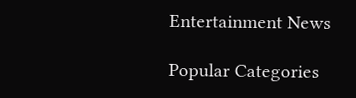Entertainment News

Popular Categories